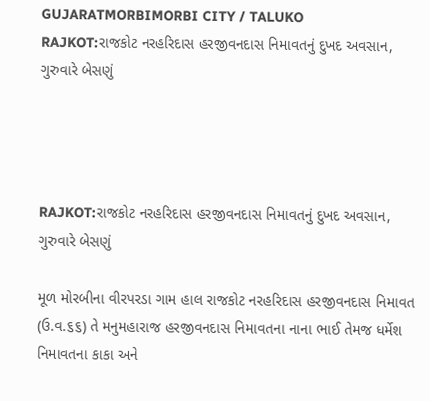GUJARATMORBIMORBI CITY / TALUKO
RAJKOT:રાજકોટ નરહરિદાસ હરજીવનદાસ નિમાવતનું દુખદ અવસાન, ગુરુવારે બેસણું




RAJKOT:રાજકોટ નરહરિદાસ હરજીવનદાસ નિમાવતનું દુખદ અવસાન, ગુરુવારે બેસણું

મૂળ મોરબીના વીરપરડા ગામ હાલ રાજકોટ નરહરિદાસ હરજીવનદાસ નિમાવત (ઉ.વ.૬૬) તે મનુમહારાજ હરજીવનદાસ નિમાવતના નાના ભાઈ તેમજ ધર્મેશ નિમાવતના કાકા અને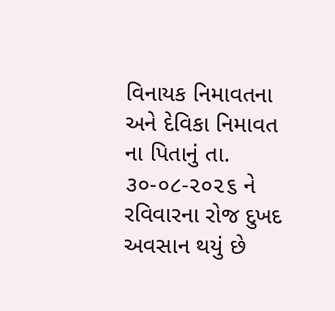વિનાયક નિમાવતના અને દેવિકા નિમાવત ના પિતાનું તા. ૩૦-૦૮-૨૦૨૬ ને રવિવારના રોજ દુખદ અવસાન થયું છે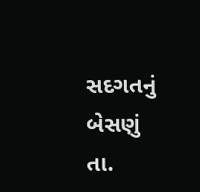સદગતનું બેસણું તા.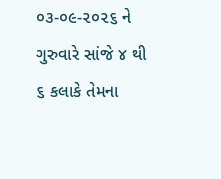૦૩-૦૯-૨૦૨૬ ને ગુરુવારે સાંજે ૪ થી ૬ કલાકે તેમના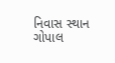નિવાસ સ્થાન ગોપાલ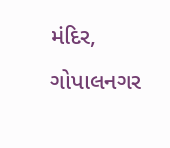મંદિર, ગોપાલનગર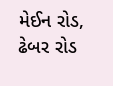મેઈન રોડ, ઢેબર રોડ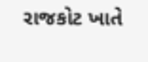રાજકોટ ખાતે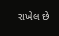રાખેલ છે